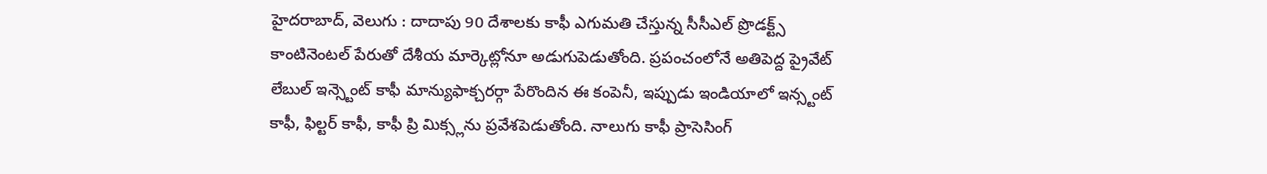హైదరాబాద్, వెలుగు : దాదాపు 90 దేశాలకు కాఫీ ఎగుమతి చేస్తున్న సీసీఎల్ ప్రొడక్ట్స్ కాంటినెంటల్ పేరుతో దేశీయ మార్కెట్లోనూ అడుగుపెడుతోంది. ప్రపంచంలోనే అతిపెద్ద ప్రైవేట్ లేబుల్ ఇన్స్టెంట్ కాఫీ మాన్యుఫాక్చరర్గా పేరొందిన ఈ కంపెనీ, ఇప్పుడు ఇండియాలో ఇన్స్టంట్ కాఫీ, ఫిల్టర్ కాఫీ, కాఫీ ప్రి మిక్స్లను ప్రవేశపెడుతోంది. నాలుగు కాఫీ ప్రాసెసింగ్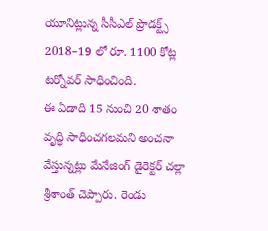యూనిట్లున్న సీసీఎల్ ప్రొడక్ట్స్ 2018–19 లో రూ. 1100 కోట్ల టర్నోవర్ సాధించింది.
ఈ ఏడాది 15 నుంచి 20 శాతం వృద్ధి సాధించగలమని అంచనా వేస్తున్నట్లు మేనేజింగ్ డైరెక్టర్ చల్లా శ్రీశాంత్ చెప్పారు. రెండు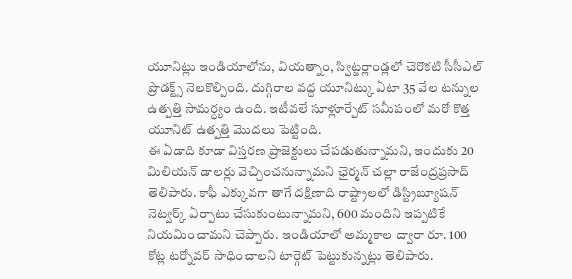యూనిట్లు ఇండియాలోను, వియత్నాం, స్విట్జర్లాండ్లలో చెరొకటి సీసీఎల్ ప్రొడక్ట్స్ నెలకొల్పింది. దుగ్గిరాల వద్ద యూనిట్కు ఏటా 35 వేల టన్నుల ఉత్పత్తి సామర్ధ్యం ఉంది. ఇటీవలే సూళ్లూర్పేట్ సమీపంలో మరో కొత్త యూనిట్ ఉత్పత్తి మొదలు పెట్టింది.
ఈ ఏడాది కూడా విస్తరణ ప్రాజెక్టులు చేపడుతున్నామని, ఇందుకు 20 మిలియన్ డాలర్లు వెచ్చించనున్నామని ఛైర్మన్ చల్లా రాజేంద్రప్రసాద్ తెలిపారు. కాఫీ ఎక్కువగా తాగే దక్షిణాది రాష్ట్రాలలో డిస్ట్రిబ్యూషన్ నెట్వర్క్ ఏర్పాటు చేసుకుంటున్నామని, 600 మందిని ఇప్పటికే నియమించామని చెప్పారు. ఇండియాలో అమ్మకాల ద్వారా రూ. 100 కోట్ల టర్నోవర్ సాధించాలని టార్గెట్ పెట్టుకున్నట్లు తెలిపారు.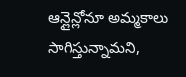ఆన్లైన్లోనూ అమ్మకాలు సాగిస్తున్నామని,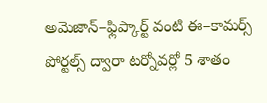అమెజాన్–ఫ్లిప్కార్ట్ వంటి ఈ–కామర్స్ పోర్టల్స్ ద్వారా టర్నోవర్లో 5 శాతం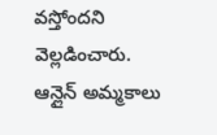వస్తోందని వెల్లడించారు. ఆన్లైన్ అమ్మకాలు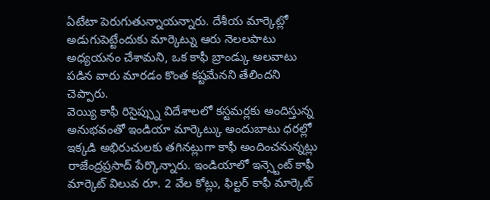ఏటేటా పెరుగుతున్నాయన్నారు. దేశీయ మార్కెట్లో అడుగుపెట్టేందుకు మార్కెట్ను ఆరు నెలలపాటు అధ్యయనం చేశామని, ఒక కాఫీ బ్రాండ్కు అలవాటు పడిన వారు మారడం కొంత కష్టమేనని తేలిందని చెప్పారు.
వెయ్యి కాఫీ రిసైప్స్ను విదేశాలలో కస్టమర్లకు అందిస్తున్న అనుభవంతో ఇండియా మార్కెట్కు అందుబాటు ధరల్లో ఇక్కడి అభిరుచులకు తగినట్లుగా కాఫీ అందించనున్నట్లు రాజేంద్రప్రసాద్ పేర్కొన్నారు. ఇండియాలో ఇన్స్టెంట్ కాఫీ మార్కెట్ విలువ రూ. 2 వేల కోట్లు, ఫిల్టర్ కాఫీ మార్కెట్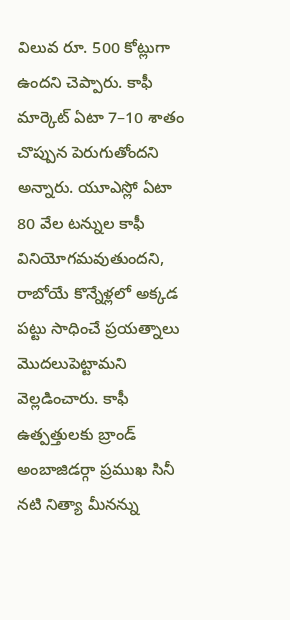విలువ రూ. 500 కోట్లుగా ఉందని చెప్పారు. కాఫీ మార్కెట్ ఏటా 7–10 శాతం చొప్పున పెరుగుతోందని అన్నారు. యూఎస్లో ఏటా 80 వేల టన్నుల కాఫీ వినియోగమవుతుందని, రాబోయే కొన్నేళ్లలో అక్కడ పట్టు సాధించే ప్రయత్నాలు మొదలుపెట్టామని వెల్లడించారు. కాఫీ ఉత్పత్తులకు బ్రాండ్ అంబాజిడర్గా ప్రముఖ సినీ నటి నిత్యా మీనన్ను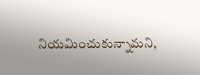నియమించుకున్నామని,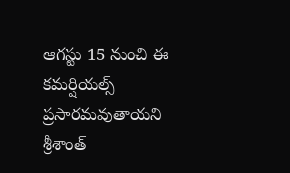ఆగస్టు 15 నుంచి ఈ కమర్షియల్స్ ప్రసారమవుతాయని శ్రీశాంత్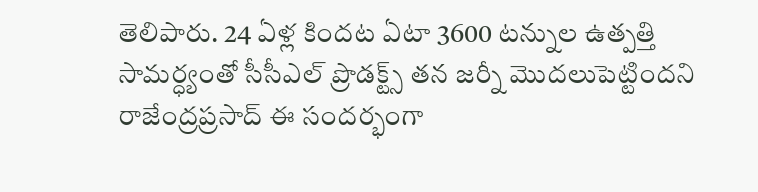తెలిపారు. 24 ఏళ్ల కిందట ఏటా 3600 టన్నుల ఉత్పత్తి సామర్ధ్యంతో సీసీఎల్ ప్రొడక్ట్స్ తన జర్నీ మొదలుపెట్టిందని రాజేంద్రప్రసాద్ ఈ సందర్భంగా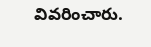వివరించారు.